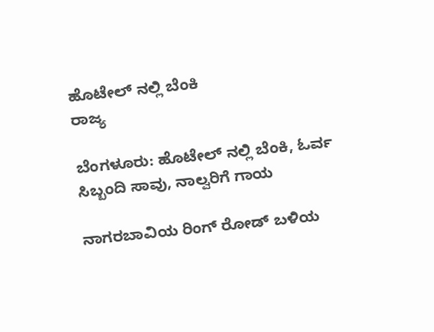ಹೊಟೇಲ್ ನಲ್ಲಿ ಬೆಂಕಿ
ರಾಜ್ಯ

ಬೆಂಗಳೂರು: ಹೊಟೇಲ್ ನಲ್ಲಿ ಬೆಂಕಿ, ಓರ್ವ ಸಿಬ್ಬಂದಿ ಸಾವು, ನಾಲ್ವರಿಗೆ ಗಾಯ

ನಾಗರಬಾವಿಯ ರಿಂಗ್‌ ರೋಡ್ ಬಳಿಯ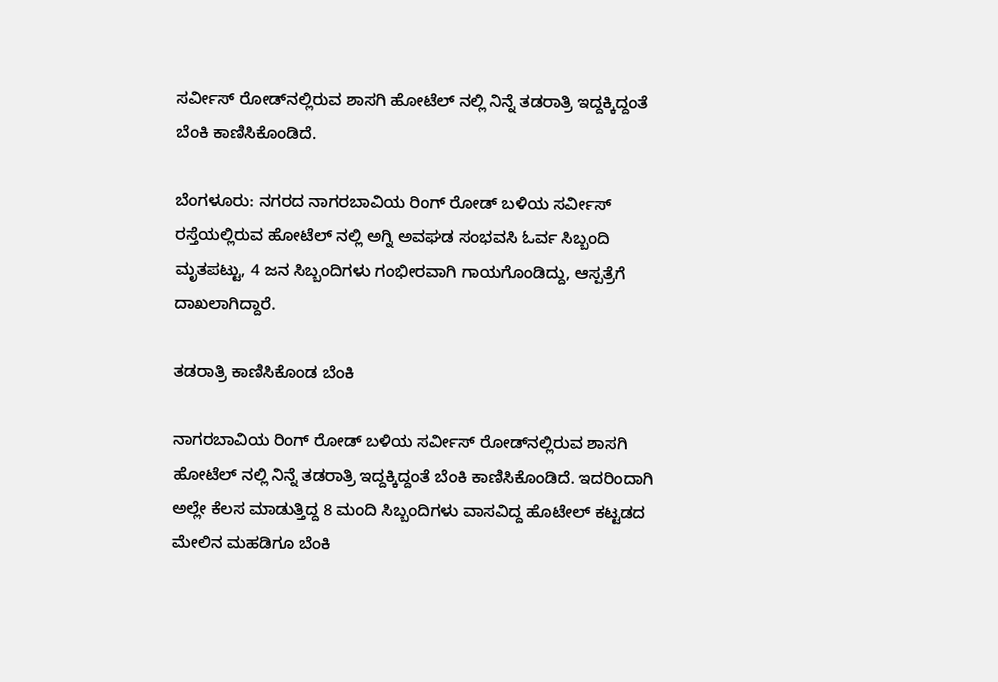ಸರ್ವೀಸ್‌ ರೋಡ್‌ನಲ್ಲಿರುವ ಶಾಸಗಿ ಹೋಟೆಲ್‌ ನಲ್ಲಿ ನಿನ್ನೆ ತಡರಾತ್ರಿ ಇದ್ದಕ್ಕಿದ್ದಂತೆ ಬೆಂಕಿ ಕಾಣಿಸಿಕೊಂಡಿದೆ.

ಬೆಂಗಳೂರು: ನಗರದ ನಾಗರಬಾವಿಯ ರಿಂಗ್ ರೋಡ್ ಬಳಿಯ ಸರ್ವೀಸ್ ರಸ್ತೆಯಲ್ಲಿರುವ ಹೋಟೆಲ್‌ ನಲ್ಲಿ ಅಗ್ನಿ ಅವಘಡ ಸಂಭವಸಿ ಓರ್ವ ಸಿಬ್ಬಂದಿ ಮೃತಪಟ್ಟು, 4 ಜನ ಸಿಬ್ಬಂದಿಗಳು ಗಂಭೀರವಾಗಿ ಗಾಯಗೊಂಡಿದ್ದು, ಆಸ್ಪತ್ರೆಗೆ ದಾಖಲಾಗಿದ್ದಾರೆ.

ತಡರಾತ್ರಿ ಕಾಣಿಸಿಕೊಂಡ ಬೆಂಕಿ

ನಾಗರಬಾವಿಯ ರಿಂಗ್‌ ರೋಡ್ ಬಳಿಯ ಸರ್ವೀಸ್‌ ರೋಡ್‌ನಲ್ಲಿರುವ ಶಾಸಗಿ ಹೋಟೆಲ್‌ ನಲ್ಲಿ ನಿನ್ನೆ ತಡರಾತ್ರಿ ಇದ್ದಕ್ಕಿದ್ದಂತೆ ಬೆಂಕಿ ಕಾಣಿಸಿಕೊಂಡಿದೆ. ಇದರಿಂದಾಗಿ ಅಲ್ಲೇ ಕೆಲಸ ಮಾಡುತ್ತಿದ್ದ 8 ಮಂದಿ ಸಿಬ್ಬಂದಿಗಳು ವಾಸವಿದ್ದ ಹೊಟೇಲ್ ಕಟ್ಟಡದ ಮೇಲಿನ ಮಹಡಿಗೂ ಬೆಂಕಿ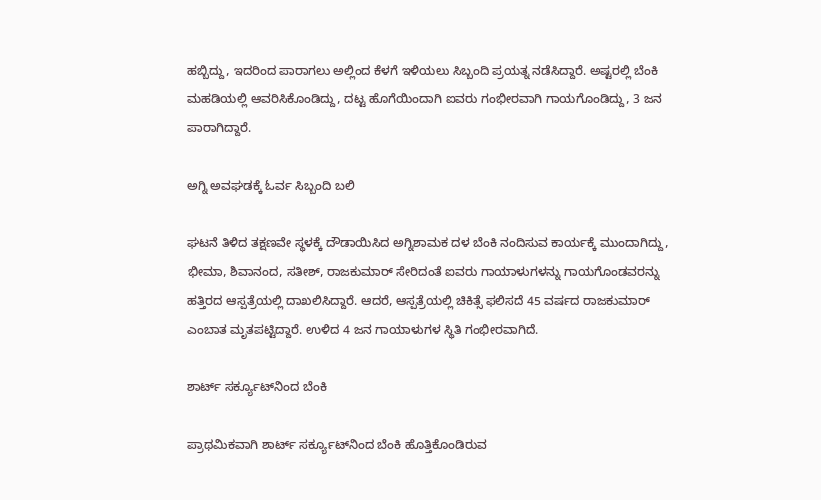ಹಬ್ಬಿದ್ದು, ಇದರಿಂದ ಪಾರಾಗಲು ಅಲ್ಲಿಂದ ಕೆಳಗೆ ಇಳಿಯಲು ಸಿಬ್ಬಂದಿ ಪ್ರಯತ್ನ ನಡೆಸಿದ್ದಾರೆ. ಅಷ್ಟರಲ್ಲಿ ಬೆಂಕಿ ಮಹಡಿಯಲ್ಲಿ ಆವರಿಸಿಕೊಂಡಿದ್ದು, ದಟ್ಟ ಹೊಗೆಯಿಂದಾಗಿ ಐವರು ಗಂಭೀರವಾಗಿ ಗಾಯಗೊಂಡಿದ್ದು, 3 ಜನ ಪಾರಾಗಿದ್ದಾರೆ.

ಅಗ್ನಿ ಅವಘಡಕ್ಕೆ ಓರ್ವ ಸಿಬ್ಬಂದಿ ಬಲಿ

ಘಟನೆ ತಿಳಿದ ತಕ್ಷಣವೇ ಸ್ಥಳಕ್ಕೆ ದೌಡಾಯಿಸಿದ ಅಗ್ನಿಶಾಮಕ ದಳ ಬೆಂಕಿ ನಂದಿಸುವ ಕಾರ್ಯಕ್ಕೆ ಮುಂದಾಗಿದ್ದು, ಭೀಮಾ, ಶಿವಾನಂದ, ಸತೀಶ್‌, ರಾಜಕುಮಾರ್‌ ಸೇರಿದಂತೆ ಐವರು ಗಾಯಾಳುಗಳನ್ನು ಗಾಯಗೊಂಡವರನ್ನು ಹತ್ತಿರದ ಆಸ್ಪತ್ರೆಯಲ್ಲಿ ದಾಖಲಿಸಿದ್ದಾರೆ. ಆದರೆ, ಆಸ್ಪತ್ರೆಯಲ್ಲಿ ಚಿಕಿತ್ಸೆ ಫಲಿಸದೆ 45 ವರ್ಷದ ರಾಜಕುಮಾರ್‌ ಎಂಬಾತ ಮೃತಪಟ್ಟಿದ್ದಾರೆ. ಉಳಿದ 4 ಜನ ಗಾಯಾಳುಗಳ ಸ್ಥಿತಿ ಗಂಭೀರವಾಗಿದೆ.

ಶಾರ್ಟ್‌ ಸರ್ಕ್ಯೂಟ್‌ನಿಂದ ಬೆಂಕಿ

ಪ್ರಾಥಮಿಕವಾಗಿ ಶಾರ್ಟ್ ಸರ್ಕ್ಯೂಟ್‌ನಿಂದ ಬೆಂಕಿ ಹೊತ್ತಿಕೊಂಡಿರುವ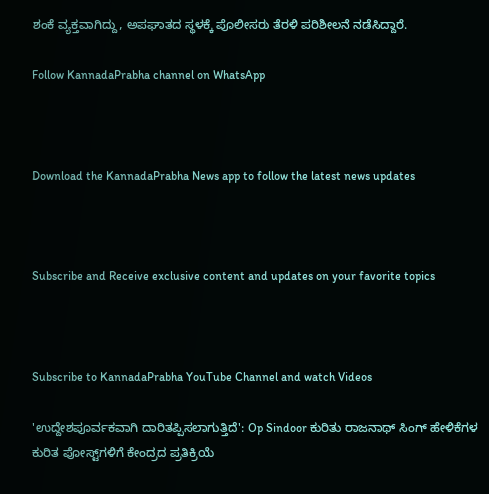ಶಂಕೆ ವ್ಯಕ್ತವಾಗಿದ್ದು, ಅಪಘಾತದ ಸ್ಥಳಕ್ಕೆ ಪೊಲೀಸರು ತೆರಳಿ ಪರಿಶೀಲನೆ ನಡೆಸಿದ್ದಾರೆ.

Follow KannadaPrabha channel on WhatsApp



Download the KannadaPrabha News app to follow the latest news updates



Subscribe and Receive exclusive content and updates on your favorite topics



Subscribe to KannadaPrabha YouTube Channel and watch Videos

'ಉದ್ದೇಶಪೂರ್ವಕವಾಗಿ ದಾರಿತಪ್ಪಿಸಲಾಗುತ್ತಿದೆ': Op Sindoor ಕುರಿತು ರಾಜನಾಥ್ ಸಿಂಗ್ ಹೇಳಿಕೆಗಳ ಕುರಿತ ಪೋಸ್ಟ್‌ಗಳಿಗೆ ಕೇಂದ್ರದ ಪ್ರತಿಕ್ರಿಯೆ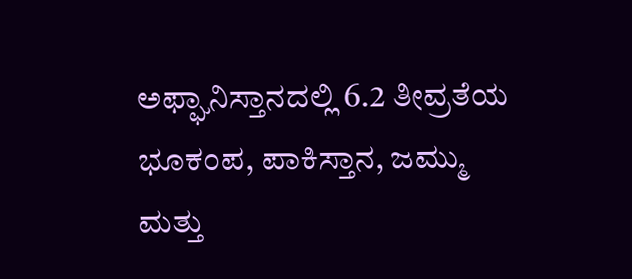ಅಫ್ಘಾನಿಸ್ತಾನದಲ್ಲಿ 6.2 ತೀವ್ರತೆಯ ಭೂಕಂಪ, ಪಾಕಿಸ್ತಾನ, ಜಮ್ಮು ಮತ್ತು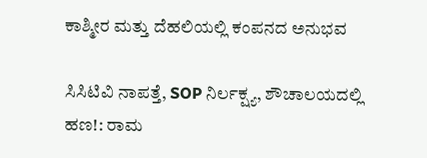ಕಾಶ್ಮೀರ ಮತ್ತು ದೆಹಲಿಯಲ್ಲಿ ಕಂಪನದ ಅನುಭವ

ಸಿಸಿಟಿವಿ ನಾಪತ್ತೆ, SOP ನಿರ್ಲಕ್ಷ್ಯ, ಶೌಚಾಲಯದಲ್ಲಿ ಹಣ!: ರಾಮ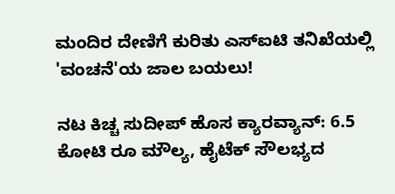ಮಂದಿರ ದೇಣಿಗೆ ಕುರಿತು ಎಸ್‌ಐಟಿ ತನಿಖೆಯಲ್ಲಿ 'ವಂಚನೆ'ಯ ಜಾಲ ಬಯಲು!

ನಟ ಕಿಚ್ಚ ಸುದೀಪ್ ಹೊಸ ಕ್ಯಾರವ್ಯಾನ್: 6.5 ಕೋಟಿ ರೂ ಮೌಲ್ಯ, ಹೈಟೆಕ್ ಸೌಲಭ್ಯದ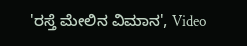'ರಸ್ತೆ ಮೇಲಿನ ವಿಮಾನ', Video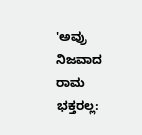'ಅವ್ರು ನಿಜವಾದ ರಾಮ ಭಕ್ತರಲ್ಲ: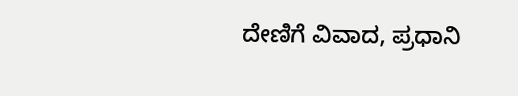ದೇಣಿಗೆ ವಿವಾದ, ಪ್ರಧಾನಿ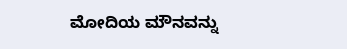ಮೋದಿಯ ಮೌನವನ್ನು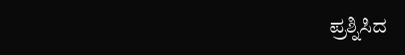ಪ್ರಶ್ನಿಸಿದ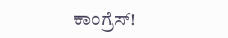ಕಾಂಗ್ರೆಸ್!